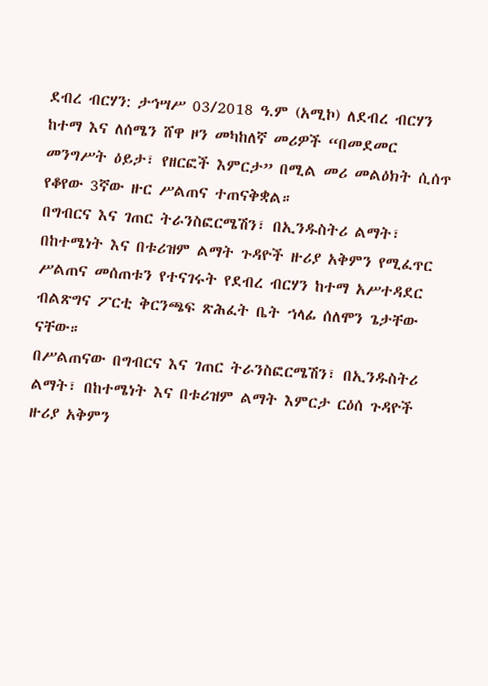ደብረ ብርሃን: ታኅሣሥ 03/2018 ዓ.ም (አሚኮ) ለደብረ ብርሃን ከተማ እና ለሰሜን ሸዋ ዞን መካከለኛ መሪዎች “በመደመር መንግሥት ዕይታ፣ የዘርፎች እምርታ” በሚል መሪ መልዕክት ሲሰጥ የቆየው 3ኛው ዙር ሥልጠና ተጠናቅቋል።
በግብርና እና ገጠር ትራንስፎርሜሽን፣ በኢንዱስትሪ ልማት፣ በከተሜነት እና በቱሪዝም ልማት ጉዳዮች ዙሪያ አቅምን የሚፈጥር ሥልጠና መሰጠቱን የተናገሩት የደብረ ብርሃን ከተማ አሥተዳደር ብልጽግና ፖርቲ ቅርንጫፍ ጽሕፈት ቤት ኀላፊ ሰለሞን ጌታቸው ናቸው።
በሥልጠናው በግብርና እና ገጠር ትራንስፎርሜሽን፣ በኢንዱስትሪ ልማት፣ በከተሜነት እና በቱሪዝም ልማት እምርታ ርዕሰ ጉዳዮች ዙሪያ አቅምን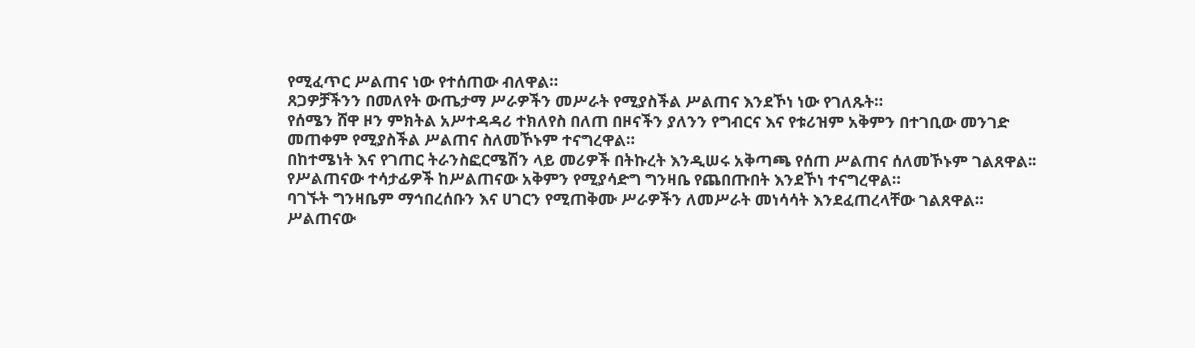የሚፈጥር ሥልጠና ነው የተሰጠው ብለዋል።
ጸጋዎቻችንን በመለየት ውጤታማ ሥራዎችን መሥራት የሚያስችል ሥልጠና እንደኾነ ነው የገለጹት።
የሰሜን ሸዋ ዞን ምክትል አሥተዳዳሪ ተክለየስ በለጠ በዞናችን ያለንን የግብርና እና የቱሪዝም አቅምን በተገቢው መንገድ መጠቀም የሚያስችል ሥልጠና ስለመኾኑም ተናግረዋል።
በከተሜነት እና የገጠር ትራንስፎርሜሽን ላይ መሪዎች በትኩረት እንዲሠሩ አቅጣጫ የሰጠ ሥልጠና ሰለመኾኑም ገልጸዋል፡፡
የሥልጠናው ተሳታፊዎች ከሥልጠናው አቅምን የሚያሳድግ ግንዛቤ የጨበጡበት እንደኾነ ተናግረዋል።
ባገኙት ግንዛቤም ማኅበረሰቡን እና ሀገርን የሚጠቅሙ ሥራዎችን ለመሥራት መነሳሳት እንደፈጠረላቸው ገልጸዋል።
ሥልጠናው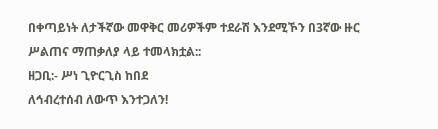በቀጣይነት ለታችኛው መዋቅር መሪዎችም ተደራሽ እንደሚኾን በ3ኛው ዙር ሥልጠና ማጠቃለያ ላይ ተመላክቷል::
ዘጋቢ:- ሥነ ጊዮርጊስ ከበደ
ለኅብረተሰብ ለውጥ እንተጋለን!